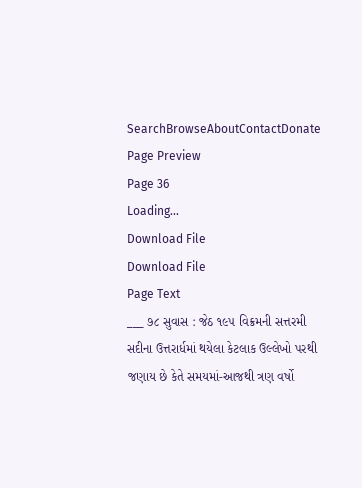SearchBrowseAboutContactDonate
Page Preview
Page 36
Loading...
Download File
Download File
Page Text
___ ૭૮ સુવાસ : જેઠ ૧૯૫ વિક્રમની સત્તરમી સદીના ઉત્તરાર્ધમાં થયેલા કેટલાક ઉલ્લેખો પરથી જણાય છે કેતે સમયમાં-આજથી ત્રણ વર્ષો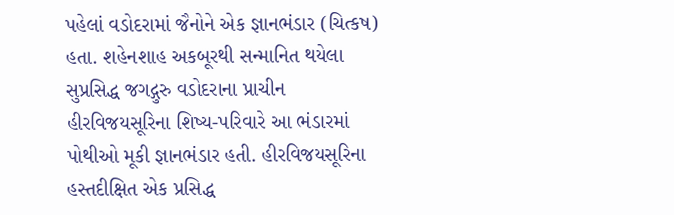પહેલાં વડોદરામાં જૈનોને એક જ્ઞાનભંડાર (ચિત્કષ) હતા. શહેનશાહ અકબૂરથી સન્માનિત થયેલા સુપ્રસિદ્ધ જગદ્ગુરુ વડોદરાના પ્રાચીન હીરવિજયસૂરિના શિષ્ય-પરિવારે આ ભંડારમાં પોથીઓ મૂકી જ્ઞાનભંડાર હતી. હીરવિજયસૂરિના હસ્તદીક્ષિત એક પ્રસિદ્ધ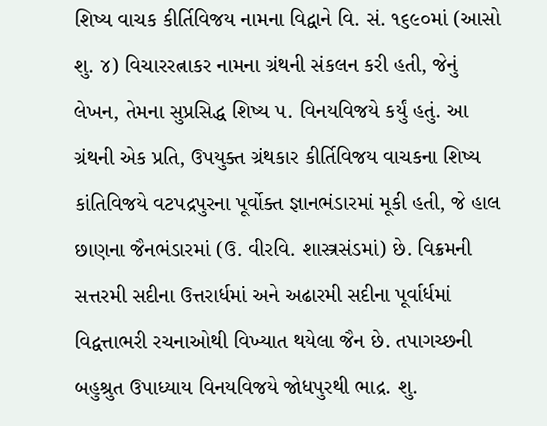શિષ્ય વાચક કીર્તિવિજય નામના વિદ્વાને વિ. સં. ૧૬૯૦માં (આસો શુ. ૪) વિચારરત્નાકર નામના ગ્રંથની સંકલન કરી હતી, જેનું લેખન, તેમના સુપ્રસિદ્ધ શિષ્ય ૫. વિનયવિજયે કર્યું હતું. આ ગ્રંથની એક પ્રતિ, ઉપયુક્ત ગ્રંથકાર કીર્તિવિજય વાચકના શિષ્ય કાંતિવિજયે વટપદ્રપુરના પૂર્વોક્ત જ્ઞાનભંડારમાં મૂકી હતી, જે હાલ છાણના જૈનભંડારમાં (ઉ. વીરવિ. શાસ્ત્રસંડમાં) છે. વિક્રમની સત્તરમી સદીના ઉત્તરાર્ધમાં અને અઢારમી સદીના પૂર્વાર્ધમાં વિદ્વત્તાભરી રચનાઓથી વિખ્યાત થયેલા જૈન છે. તપાગચ્છની બહુશ્રુત ઉપાધ્યાય વિનયવિજયે જોધપુરથી ભાદ્ર. શુ.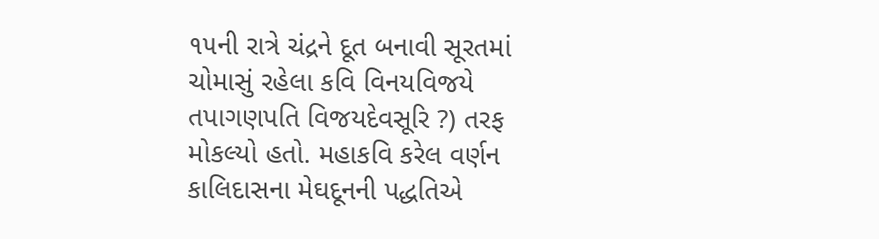૧૫ની રાત્રે ચંદ્રને દૂત બનાવી સૂરતમાં ચોમાસું રહેલા કવિ વિનયવિજયે તપાગણપતિ વિજયદેવસૂરિ ?) તરફ મોકલ્યો હતો. મહાકવિ કરેલ વર્ણન કાલિદાસના મેઘદૂનની પદ્ધતિએ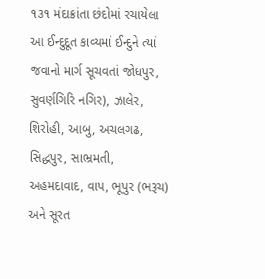૧૩૧ મંદાક્રાંતા છંદોમાં રચાયેલા આ ઈન્દુદૂત કાવ્યમાં ઈન્દુને ત્યાં જવાનો માર્ગ સૂચવતાં જોધપુર, સુવર્ણગિરિ નગિર), ઝાલેર, શિરોહી, આબુ, અચલગઢ, સિદ્ધપુર, સાભ્રમતી, અહમદાવાદ, વાપ, ભૂપુર (ભરૂચ) અને સૂરત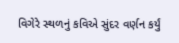વિગેરે સ્થળનું કવિએ સુંદર વર્ણન કર્યું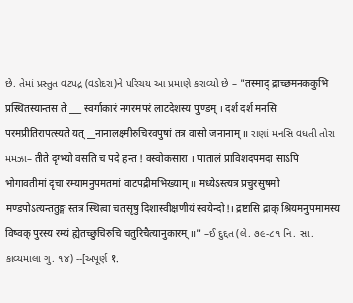છે. તેમાં પ્રસ્તુત વટપદ્ર (વડોદરા)ને પરિચય આ પ્રમાણે કરાવ્યો છે – "तस्माद् द्राच्छमनककुभि प्रस्थितस्यान्तस ते ___ स्वर्गाकारं नगरमपरं लाटदेशस्य पुण्डम् । दर्श दर्श मनसि परमप्रीतिरापत्स्यते यत् __नानालक्ष्मीरुचिरवपुषां तत्र वासो जनानाम् ॥ રાણાં મનસિ વધતી તોરા મમઝા– तीते दृग्भ्यो वसति च पदे हन्त ! वस्वोकसारा । पातालं प्राविशदपमदा साऽपि भोगावतीमां दृचा रम्यामनुपमतमां वाटपद्रीमभिख्याम् ॥ मध्येऽस्त्यत्र प्रचुरसुषमो मण्डपोऽत्यन्ततुङ्ग स्तत्र स्थित्वा चतसृषु दिशास्वीक्षणीयं स्वयेन्दो!। द्रष्टासि द्राक् श्रियमनुपमामस्य विष्वक् पुरस्य रम्यं ह्येतच्छुचिरुचि चतुरिचैत्यानुकारम् ॥" –ઈ દુદ્દત (લે. ૭૯-૮૧ નિ. સા. કાવ્યમાલા ગુ. ૧૪) --[અપૂર્ણ १.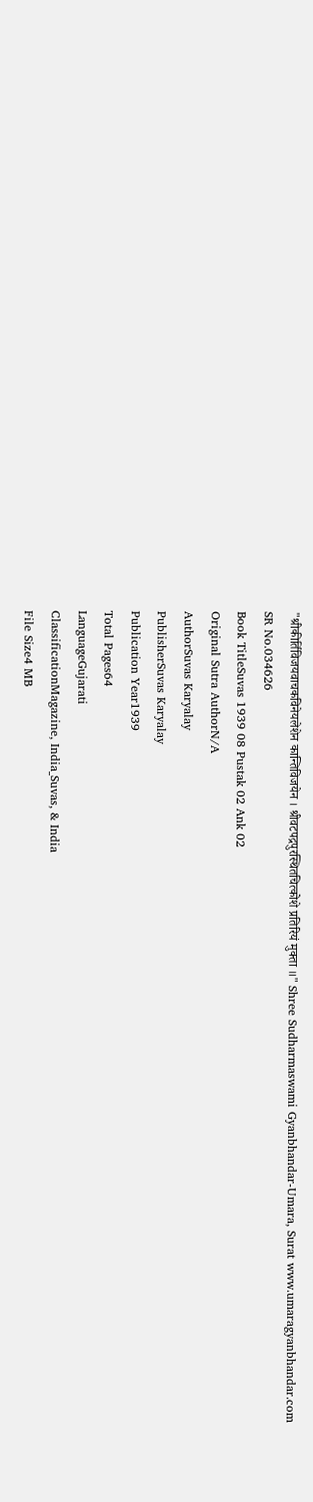"श्रीकीर्तिविजयवाचकविनेयलेशेन कान्तिविजयेन । श्रीवटपद्रपुरस्थितचित्कोशे प्रतिरियं मुक्ता ॥" Shree Sudharmaswami Gyanbhandar-Umara, Surat www.umaragyanbhandar.com
SR No.034626
Book TitleSuvas 1939 08 Pustak 02 Ank 02
Original Sutra AuthorN/A
AuthorSuvas Karyalay
PublisherSuvas Karyalay
Publication Year1939
Total Pages64
LanguageGujarati
ClassificationMagazine, India_Suvas, & India
File Size4 MB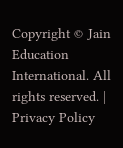Copyright © Jain Education International. All rights reserved. | Privacy Policy